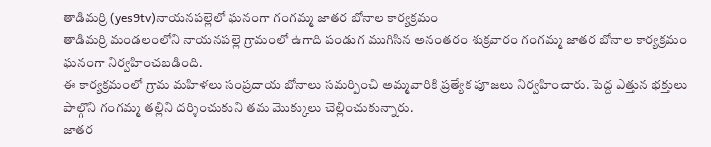తాడిమర్రి (yes9tv)నాయనపల్లెలో ఘనంగా గంగమ్మ జాతర బోనాల కార్యక్రమం
తాడిమర్రి మండలంలోని నాయనపల్లె గ్రామంలో ఉగాది పండుగ ముగిసిన అనంతరం శుక్రవారం గంగమ్మ జాతర బోనాల కార్యక్రమం ఘనంగా నిర్వహించబడింది.
ఈ కార్యక్రమంలో గ్రామ మహిళలు సంప్రదాయ బోనాలు సమర్పించి అమ్మవారికి ప్రత్యేక పూజలు నిర్వహించారు. పెద్ద ఎత్తున భక్తులు పాల్గొని గంగమ్మ తల్లిని దర్శించుకుని తమ మొక్కులు చెల్లించుకున్నారు.
జాతర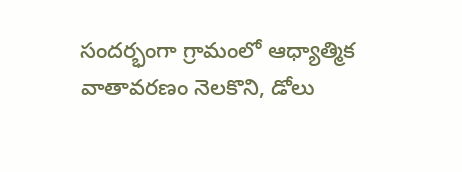సందర్భంగా గ్రామంలో ఆధ్యాత్మిక వాతావరణం నెలకొని, డోలు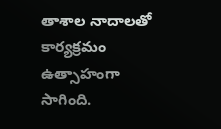తాశాల నాదాలతో కార్యక్రమం ఉత్సాహంగా సాగింది.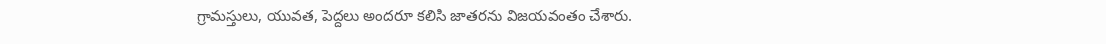గ్రామస్తులు, యువత, పెద్దలు అందరూ కలిసి జాతరను విజయవంతం చేశారు.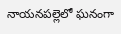నాయనపల్లెలో ఘనంగా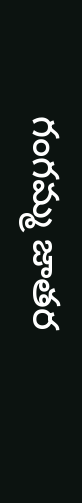గంగమ్మ జాతర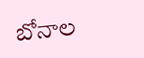బోనాల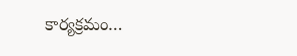కార్యక్రమం…